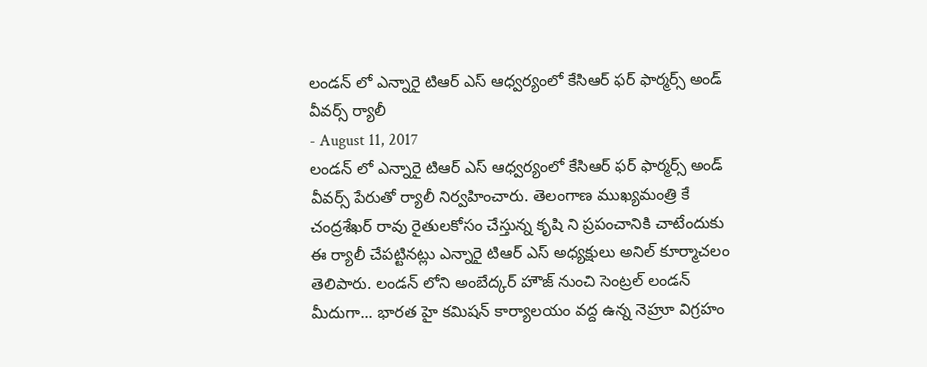లండన్ లో ఎన్నారై టిఆర్ ఎస్ ఆధ్వర్యంలో కేసిఆర్ ఫర్ ఫార్మర్స్ అండ్ వీవర్స్ ర్యాలీ
- August 11, 2017
లండన్ లో ఎన్నారై టిఆర్ ఎస్ ఆధ్వర్యంలో కేసిఆర్ ఫర్ ఫార్మర్స్ అండ్ వీవర్స్ పేరుతో ర్యాలీ నిర్వహించారు. తెలంగాణ ముఖ్యమంత్రి కే చంద్రశేఖర్ రావు రైతులకోసం చేస్తున్న కృషి ని ప్రపంచానికి చాటేందుకు ఈ ర్యాలీ చేపట్టినట్లు ఎన్నారై టిఆర్ ఎస్ అధ్యక్షులు అనిల్ కూర్మాచలం తెలిపారు. లండన్ లోని అంబేద్కర్ హౌజ్ నుంచి సెంట్రల్ లండన్ మీదుగా... భారత హై కమిషన్ కార్యాలయం వద్ద ఉన్న నెహ్రూ విగ్రహం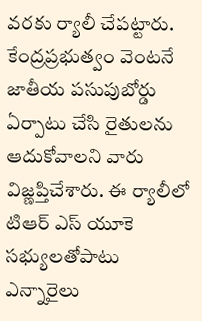వరకు ర్యాలీ చేపట్టారు. కేంద్రప్రభుత్వం వెంటనే జాతీయ పసుపుబోర్డు ఏర్పాటు చేసి రైతులను ఆదుకోవాలని వారు విజ్ణప్తిచేశారు. ఈ ర్యాలీలో టిఆర్ ఎస్ యూకె సభ్యులతోపాటు ఎన్నారైలు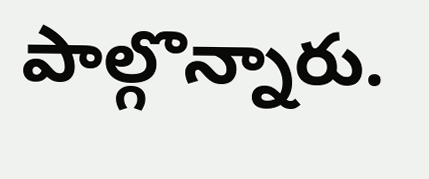పాల్గొన్నారు.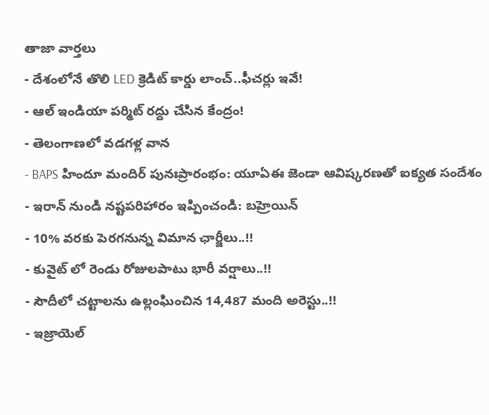తాజా వార్తలు
- దేశంలోనే తొలి LED క్రెడిట్ కార్డు లాంచ్..ఫీచర్లు ఇవే!
- ఆల్ ఇండియా పర్మిట్ రద్దు చేసిన కేంద్రం!
- తెలంగాణలో వడగళ్ల వాన
- BAPS హిందూ మందిర్ పునఃప్రారంభం: యూఏఈ జెండా ఆవిష్కరణతో ఐక్యత సందేశం
- ఇరాన్ నుండి నష్టపరిహారం ఇప్పించండి: బహ్రెయిన్
- 10% వరకు పెరగనున్న విమాన ఛార్జీలు..!!
- కువైట్ లో రెండు రోజులపాటు భారీ వర్షాలు..!!
- సౌదీలో చట్టాలను ఉల్లంఘించిన 14,487 మంది అరెస్టు..!!
- ఇజ్రాయెల్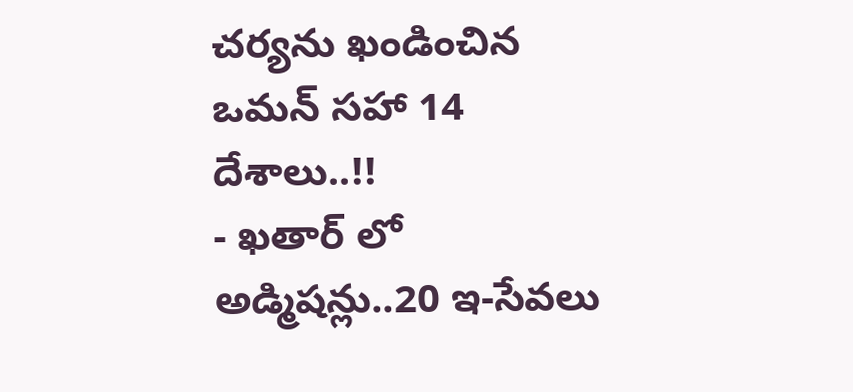చర్యను ఖండించిన ఒమన్ సహా 14 దేశాలు..!!
- ఖతార్ లో అడ్మిషన్లు..20 ఇ-సేవలు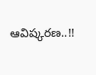ఆవిష్కరణ..!!